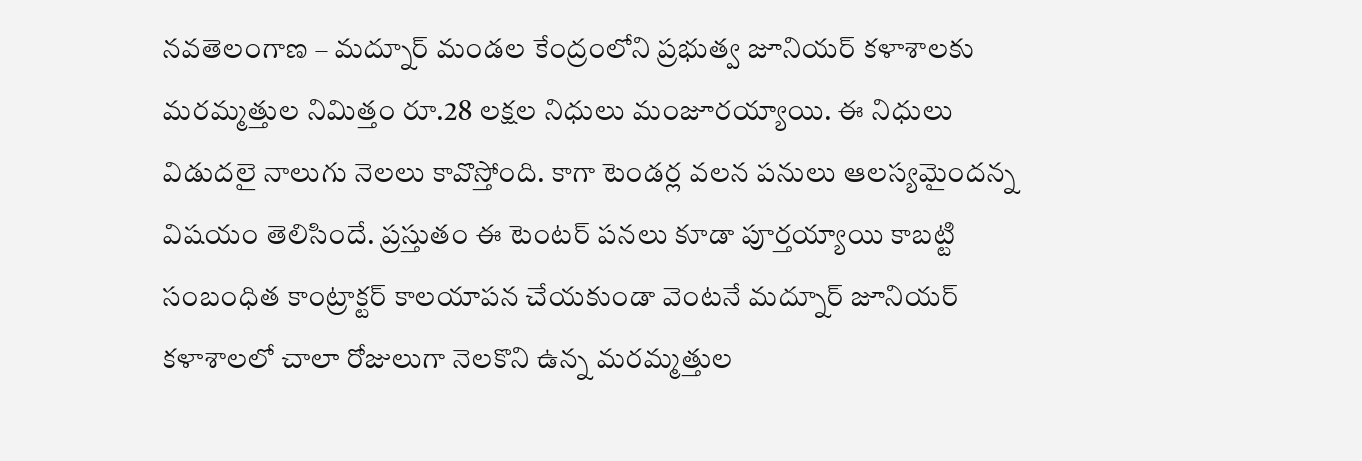నవతెలంగాణ – మద్నూర్ మండల కేంద్రంలోని ప్రభుత్వ జూనియర్ కళాశాలకు మరమ్మత్తుల నిమిత్తం రూ.28 లక్షల నిధులు మంజూరయ్యాయి. ఈ నిధులు విడుదలై నాలుగు నెలలు కావొస్తోంది. కాగా టెండర్ల వలన పనులు ఆలస్యమైందన్న విషయం తెలిసిందే. ప్రస్తుతం ఈ టెంటర్ పనలు కూడా పూర్తయ్యాయి కాబట్టి సంబంధిత కాంట్రాక్టర్ కాలయాపన చేయకుండా వెంటనే మద్నూర్ జూనియర్ కళాశాలలో చాలా రోజులుగా నెలకొని ఉన్న మరమ్మత్తుల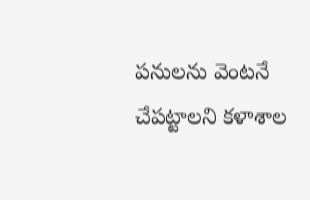పనులను వెంటనే చేపట్టాలని కళాశాల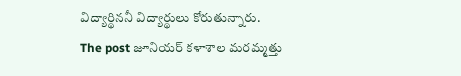విద్యార్థిననీ విద్యార్థులు కోరుతున్నారు.
The post జూనియర్ కళాశాల మరమ్మత్తు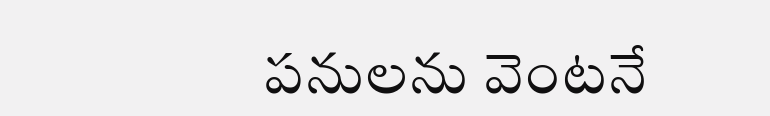పనులను వెంటనే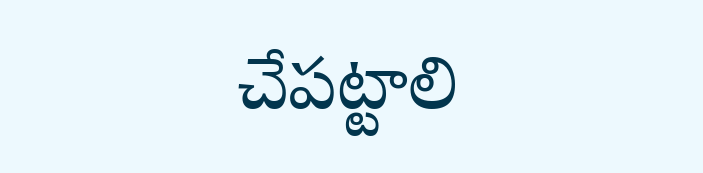చేపట్టాలి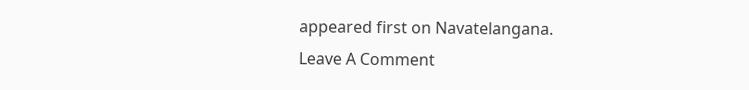appeared first on Navatelangana.
Leave A Comment